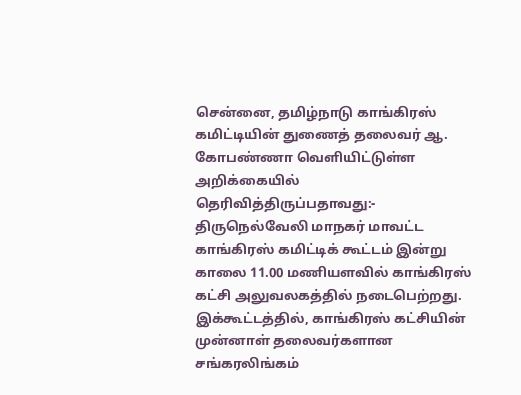சென்னை, தமிழ்நாடு காங்கிரஸ் கமிட்டியின் துணைத் தலைவர் ஆ. கோபண்ணா வெளியிட்டுள்ள அறிக்கையில் தெரிவித்திருப்பதாவது:- திருநெல்வேலி மாநகர் மாவட்ட காங்கிரஸ் கமிட்டிக் கூட்டம் இன்று காலை 11.00 மணியளவில் காங்கிரஸ் கட்சி அலுவலகத்தில் நடைபெற்றது. இக்கூட்டத்தில், காங்கிரஸ் கட்சியின் முன்னாள் தலைவர்களான சங்கரலிங்கம்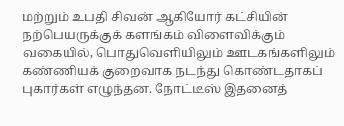மற்றும் உபதி சிவன் ஆகியோர் கட்சியின் நற்பெயருக்குக் களங்கம் விளைவிக்கும் வகையில், பொதுவெளியிலும் ஊடகங்களிலும் கண்ணியக் குறைவாக நடந்து கொண்டதாகப் புகார்கள் எழுந்தன. நோட்டீஸ் இதனைத்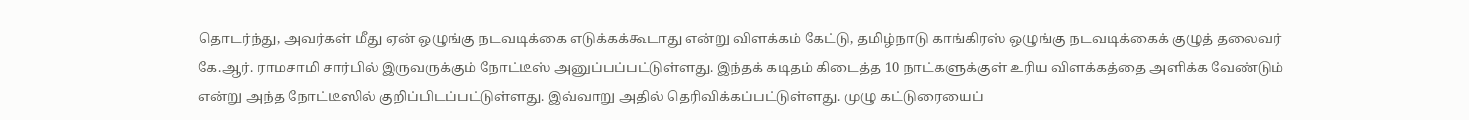தொடர்ந்து, அவர்கள் மீது ஏன் ஒழுங்கு நடவடிக்கை எடுக்கக்கூடாது என்று விளக்கம் கேட்டு, தமிழ்நாடு காங்கிரஸ் ஒழுங்கு நடவடிக்கைக் குழுத் தலைவர் கே.ஆர். ராமசாமி சார்பில் இருவருக்கும் நோட்டீஸ் அனுப்பப்பட்டுள்ளது. இந்தக் கடிதம் கிடைத்த 10 நாட்களுக்குள் உரிய விளக்கத்தை அளிக்க வேண்டும் என்று அந்த நோட்டீஸில் குறிப்பிடப்பட்டுள்ளது. இவ்வாறு அதில் தெரிவிக்கப்பட்டுள்ளது. முழு கட்டுரையைப்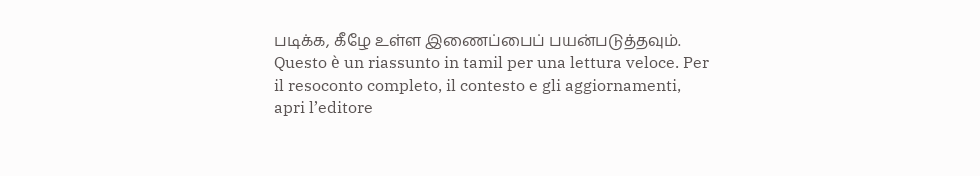படிக்க, கீழே உள்ள இணைப்பைப் பயன்படுத்தவும்.
Questo è un riassunto in tamil per una lettura veloce. Per il resoconto completo, il contesto e gli aggiornamenti, apri l’editore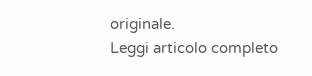originale.
Leggi articolo completo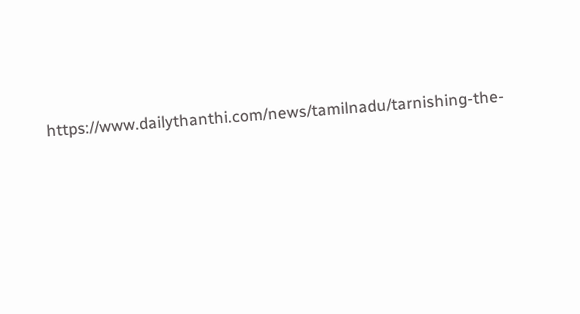https://www.dailythanthi.com/news/tamilnadu/tarnishing-the-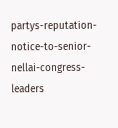partys-reputation-notice-to-senior-nellai-congress-leaders